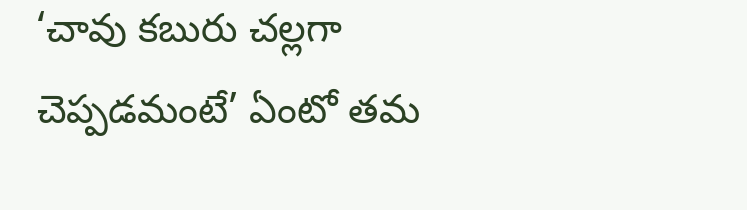‘చావు కబురు చల్లగా చెప్పడమంటే’ ఏంటో తమ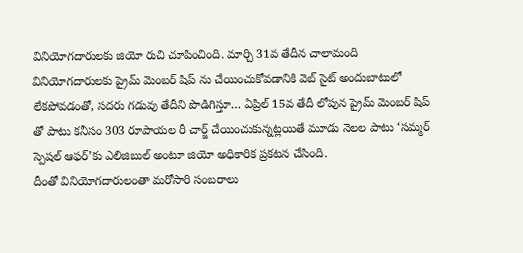వినియోగదారులకు జియో రుచి చూపించింది. మార్చి 31వ తేదీన చాలామంది వినియోగదారులకు ప్రైమ్ మెంబర్ షిప్ ను చేయించుకోవడానికి వెబ్ సైట్ అందుబాటులో లేకపోవడంతో, సదరు గడువు తేదీని పొడిగిస్తూ… ఏప్రిల్ 15వ తేదీ లోపున ప్రైమ్ మెంబర్ షిప్ తో పాటు కనీసం 303 రూపాయల రీ చార్జ్ చేయించుకున్నట్లయితే మూడు నెలల పాటు ‘సమ్మర్ స్పెషల్ ఆఫర్’కు ఎలిజిబుల్ అంటూ జియో అధికారిక ప్రకటన చేసింది.
దీంతో వినియోగదారులంతా మరోసారి సంబరాలు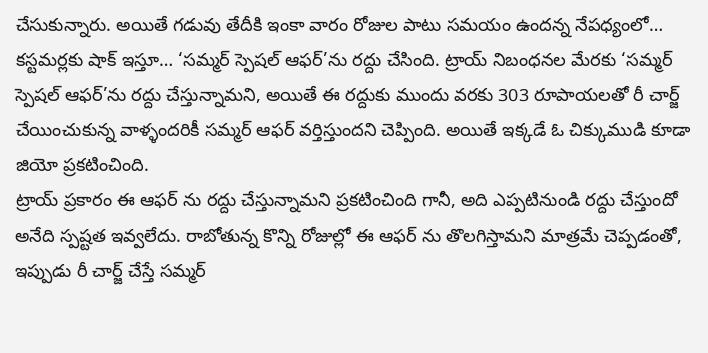చేసుకున్నారు. అయితే గడువు తేదీకి ఇంకా వారం రోజుల పాటు సమయం ఉందన్న నేపధ్యంలో… కస్టమర్లకు షాక్ ఇస్తూ… ‘సమ్మర్ స్పెషల్ ఆఫర్’ను రద్దు చేసింది. ట్రాయ్ నిబంధనల మేరకు ‘సమ్మర్ స్పెషల్ ఆఫర్’ను రద్దు చేస్తున్నామని, అయితే ఈ రద్దుకు ముందు వరకు 303 రూపాయలతో రీ చార్జ్ చేయించుకున్న వాళ్ళందరికీ సమ్మర్ ఆఫర్ వర్తిస్తుందని చెప్పింది. అయితే ఇక్కడే ఓ చిక్కుముడి కూడా జియో ప్రకటించింది.
ట్రాయ్ ప్రకారం ఈ ఆఫర్ ను రద్దు చేస్తున్నామని ప్రకటించింది గానీ, అది ఎప్పటినుండి రద్దు చేస్తుందో అనేది స్పష్టత ఇవ్వలేదు. రాబోతున్న కొన్ని రోజుల్లో ఈ ఆఫర్ ను తొలగిస్తామని మాత్రమే చెప్పడంతో, ఇప్పుడు రీ చార్జ్ చేస్తే సమ్మర్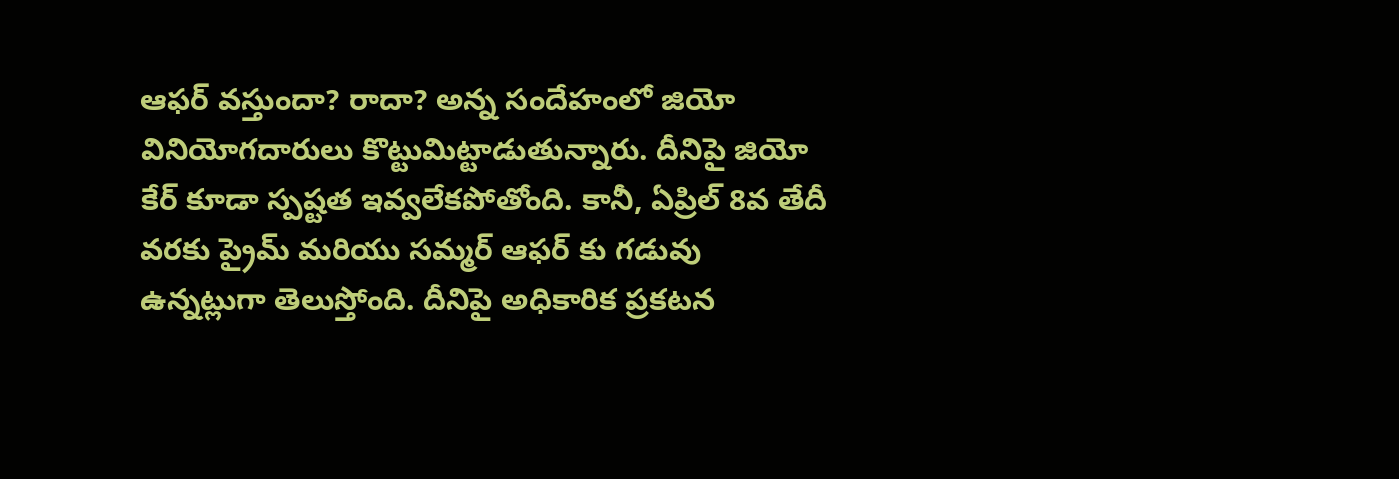ఆఫర్ వస్తుందా? రాదా? అన్న సందేహంలో జియో వినియోగదారులు కొట్టుమిట్టాడుతున్నారు. దీనిపై జియో కేర్ కూడా స్పష్టత ఇవ్వలేకపోతోంది. కానీ, ఏప్రిల్ 8వ తేదీ వరకు ప్రైమ్ మరియు సమ్మర్ ఆఫర్ కు గడువు ఉన్నట్లుగా తెలుస్తోంది. దీనిపై అధికారిక ప్రకటన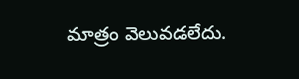మాత్రం వెలువడలేదు.